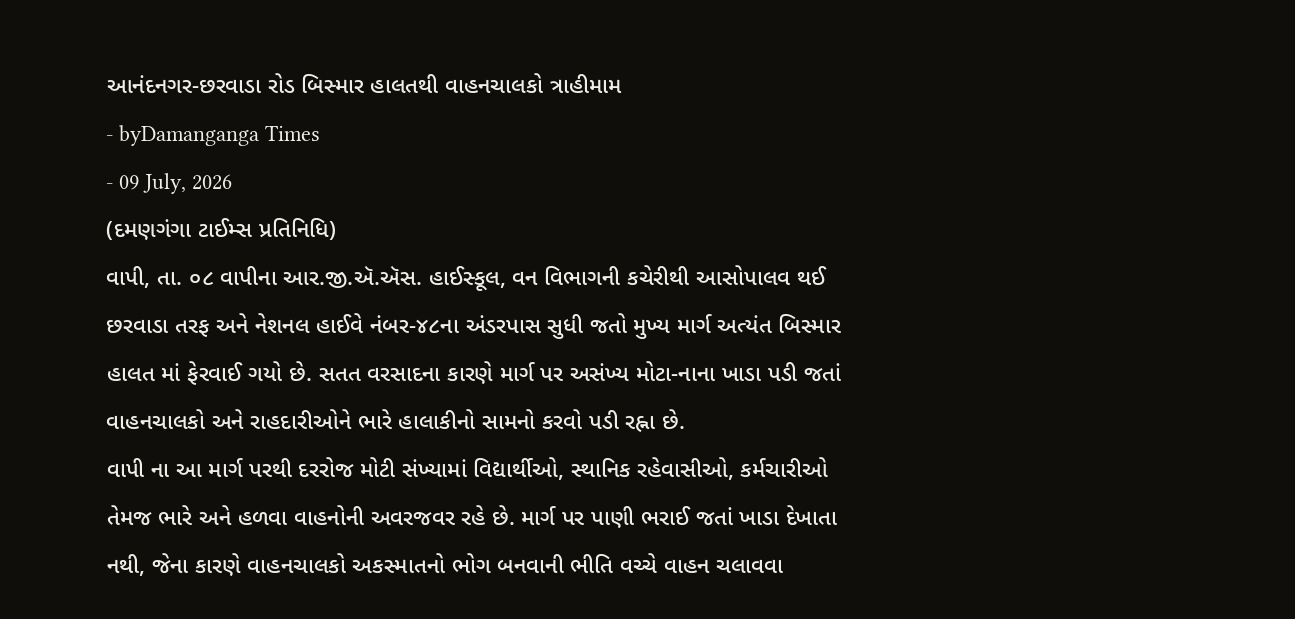આનંદનગર-છરવાડા રોડ બિસ્માર હાલતથી વાહનચાલકો ત્રાહીમામ
- byDamanganga Times
- 09 July, 2026
(દમણગંગા ટાઈમ્સ પ્રતિનિધિ)
વાપી, તા. ૦૮ વાપીના આર.જી.ઍ.ઍસ. હાઈસ્કૂલ, વન વિભાગની કચેરીથી આસોપાલવ થઈ છરવાડા તરફ અને નેશનલ હાઈવે નંબર-૪૮ના અંડરપાસ સુધી જતો મુખ્ય માર્ગ અત્યંત બિસ્માર હાલત માં ફેરવાઈ ગયો છે. સતત વરસાદના કારણે માર્ગ પર અસંખ્ય મોટા-નાના ખાડા પડી જતાં વાહનચાલકો અને રાહદારીઓને ભારે હાલાકીનો સામનો કરવો પડી રહ્ના છે.
વાપી ના આ માર્ગ પરથી દરરોજ મોટી સંખ્યામાં વિદ્યાર્થીઓ, સ્થાનિક રહેવાસીઓ, કર્મચારીઓ તેમજ ભારે અને હળવા વાહનોની અવરજવર રહે છે. માર્ગ પર પાણી ભરાઈ જતાં ખાડા દેખાતા નથી, જેના કારણે વાહનચાલકો અકસ્માતનો ભોગ બનવાની ભીતિ વચ્ચે વાહન ચલાવવા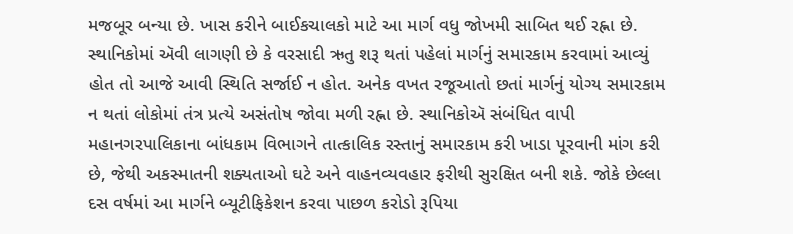મજબૂર બન્યા છે. ખાસ કરીને બાઈકચાલકો માટે આ માર્ગ વધુ જોખમી સાબિત થઈ રહ્ના છે.
સ્થાનિકોમાં ઍવી લાગણી છે કે વરસાદી ઋતુ શરૂ થતાં પહેલાં માર્ગનું સમારકામ કરવામાં આવ્યું હોત તો આજે આવી સ્થિતિ સર્જાઈ ન હોત. અનેક વખત રજૂઆતો છતાં માર્ગનું યોગ્ય સમારકામ ન થતાં લોકોમાં તંત્ર પ્રત્યે અસંતોષ જોવા મળી રહ્ના છે. સ્થાનિકોઍ સંબંધિત વાપી મહાનગરપાલિકાના બાંધકામ વિભાગને તાત્કાલિક રસ્તાનું સમારકામ કરી ખાડા પૂરવાની માંગ કરી છે, જેથી અકસ્માતની શક્યતાઓ ઘટે અને વાહનવ્યવહાર ફરીથી સુરક્ષિત બની શકે. જોકે છેલ્લા દસ વર્ષમાં આ માર્ગને બ્યૂટીફિકેશન કરવા પાછળ કરોડો રૂપિયા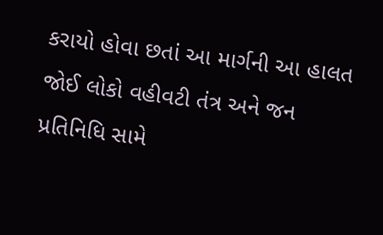કરાયો હોવા છતાં આ માર્ગની આ હાલત જોઈ લોકો વહીવટી તંત્ર અને જન પ્રતિનિધિ સામે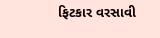ફિટકાર વરસાવી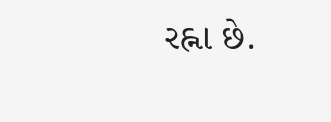રહ્ના છે.